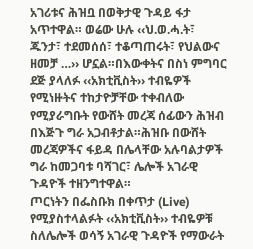አገሪቱና ሕዝቧ በወቅታዊ ጉዳይ ፋታ አጥተዋል። ወሬው ሁሉ ‹‹ህ.ወ.ሓ.ት፣ ጁንታ፣ ተደመሰሰ፣ ተቆጣጠሩት፣ የህልውና ዘመቻ …›› ሆኗል።በእውቀትና በስነ ምግባር ደጅ ያላለፉ ‹‹አክቲቪስት›› ተብዬዎች የሚነዙትና ተከታዮቻቸው ተቀብለው የሚያራግቡት የውሸት መረጃ ሰፊውን ሕዝብ በእጅጉ ግራ አጋብቶታል።ሕዝቡ በውሸት መረጃዎችና ፋይዳ በሌላቸው አሉባልታዎች ግራ ከመጋባቱ ባሻገር፣ ሌሎች አገራዊ ጉዳዮች ተዘንግተዋል።
ጦርነትን በፌስቡክ በቀጥታ (Live) የሚያስተላልፉት ‹‹አክቲቪስት›› ተብዬዎቹ ስለሌሎች ወሳኝ አገራዊ ጉዳዮች የማውራት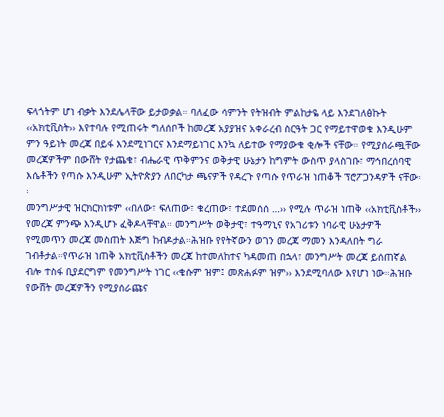ፍላጎትም ሆነ ብቃት እንደሌላቸው ይታወቃል። ባለፈው ሳምንት የትዝብት ምልከታዬ ላይ እንደገለፅኩት ‹‹አክቲቪስት›› እየተባሉ የሚጠሩት ግለሰቦች ከመረጃ አያያዝና አቀራረብ ስርዓት ጋር የማይተዋወቁ እንዲሁም ምን ዓይነት መረጃ በይፋ እንደሚነገርና እንደማይነገር እንኳ ለይተው የማያውቁ ቂሎች ናቸው። የሚያሰራጯቸው መረጃዎችም በውሸት የታጨቁ፣ ብሔራዊ ጥቅምንና ወቅታዊ ሁኔታን ከግምት ውስጥ ያላስገቡ፣ ማኅበረሰባዊ እሴቶችን የጣሱ እንዲሁም ኢትዮጵያን ለበርካታ ጫናዎች የዳረጉ የጣሱ የጥራዝ ነጠቆች ፕሮፖጋንዳዎች ናቸው፡፡
መንግሥታዊ ዝርክርክነቱም ‹‹በለው፣ ፍለጠው፣ ቁረጠው፣ ተደመሰሰ …›› የሚሉ ጥራዝ ነጠቅ ‹‹አክቲቪስቶች›› የመረጃ ምንጭ እንዲሆኑ ፈቅዶላቸዋል። መንግሥት ወቅታዊ፣ ተዓማኒና የአገሪቱን ነባራዊ ሁኔታዎች የሚመጥን መረጃ መስጠት እጅግ ከብዶታል።ሕዝቡ የየትኛውን ወገን መረጃ ማመን እንዳለበት ግራ ገብቶታል።የጥራዝ ነጠቅ አክቲቪስቶችን መረጃ ከተመለከተና ካዳመጠ በኋላ፣ መንግሥት መረጃ ይሰጠኛል ብሎ ተስፋ ቢያደርግም የመንግሥት ነገር ‹‹ቄሱም ዝም፤ መጽሐፉም ዝም›› እንደሚባለው እየሆነ ነው።ሕዝቡ የውሸት መረጃዎችን የሚያሰራጩና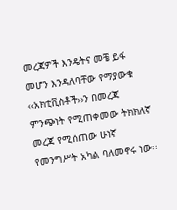መረጃዎች እንዴትና መቼ ይፋ መሆን እንዳለባቸው የማያውቁ ‹‹አክቲቪስቶች››ን በመረጃ ምንጭነት የሚጠቀመው ትክክለኛ መረጃ የሚሰጠው ሁነኛ የመንግሥት አካል ባለመኖሩ ነው፡፡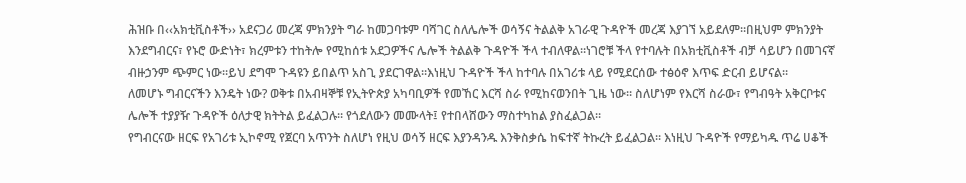ሕዝቡ በ‹‹አክቲቪስቶች›› አደናጋሪ መረጃ ምክንያት ግራ ከመጋባቱም ባሻገር ስለሌሎች ወሳኝና ትልልቅ አገራዊ ጉዳዮች መረጃ እያገኘ አይደለም።በዚህም ምክንያት እንደግብርና፣ የኑሮ ውድነት፣ ክረምቱን ተከትሎ የሚከሰቱ አደጋዎችና ሌሎች ትልልቅ ጉዳዮች ችላ ተብለዋል።ነገሮቹ ችላ የተባሉት በአክቲቪስቶች ብቻ ሳይሆን በመገናኛ ብዙኃንም ጭምር ነው።ይህ ደግሞ ጉዳዩን ይበልጥ አስጊ ያደርገዋል።እነዚህ ጉዳዮች ችላ ከተባሉ በአገሪቱ ላይ የሚደርሰው ተፅዕኖ እጥፍ ድርብ ይሆናል።
ለመሆኑ ግብርናችን እንዴት ነው? ወቅቱ በአብዛኞቹ የኢትዮጵያ አካባቢዎች የመኸር እርሻ ስራ የሚከናወንበት ጊዜ ነው። ስለሆነም የእርሻ ስራው፣ የግብዓት አቅርቦቱና ሌሎች ተያያዥ ጉዳዮች ዕለታዊ ክትትል ይፈልጋሉ። የጎደለውን መሙላት፤ የተበላሸውን ማስተካከል ያስፈልጋል።
የግብርናው ዘርፍ የአገሪቱ ኢኮኖሚ የጀርባ አጥንት ስለሆነ የዚህ ወሳኝ ዘርፍ እያንዳንዱ እንቅስቃሴ ከፍተኛ ትኩረት ይፈልጋል። እነዚህ ጉዳዮች የማይካዱ ጥሬ ሀቆች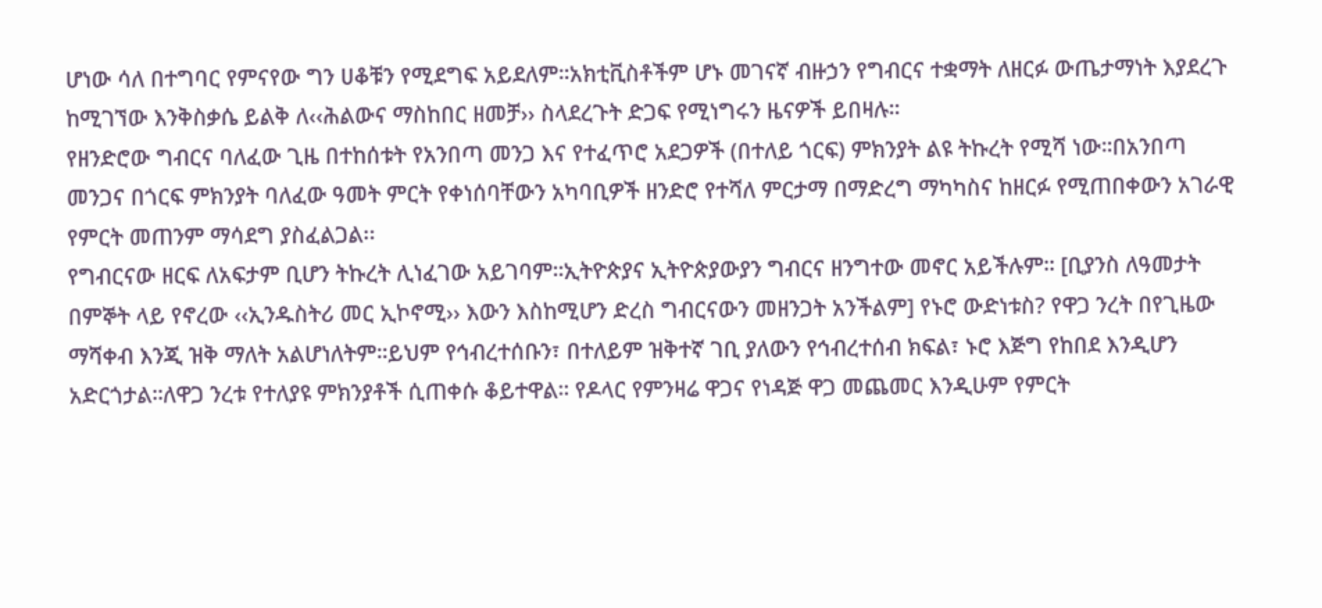ሆነው ሳለ በተግባር የምናየው ግን ሀቆቹን የሚደግፍ አይደለም።አክቲቪስቶችም ሆኑ መገናኛ ብዙኃን የግብርና ተቋማት ለዘርፉ ውጤታማነት እያደረጉ ከሚገኘው እንቅስቃሴ ይልቅ ለ‹‹ሕልውና ማስከበር ዘመቻ›› ስላደረጉት ድጋፍ የሚነግሩን ዜናዎች ይበዛሉ።
የዘንድሮው ግብርና ባለፈው ጊዜ በተከሰቱት የአንበጣ መንጋ እና የተፈጥሮ አደጋዎች (በተለይ ጎርፍ) ምክንያት ልዩ ትኩረት የሚሻ ነው።በአንበጣ መንጋና በጎርፍ ምክንያት ባለፈው ዓመት ምርት የቀነሰባቸውን አካባቢዎች ዘንድሮ የተሻለ ምርታማ በማድረግ ማካካስና ከዘርፉ የሚጠበቀውን አገራዊ የምርት መጠንም ማሳደግ ያስፈልጋል፡፡
የግብርናው ዘርፍ ለአፍታም ቢሆን ትኩረት ሊነፈገው አይገባም።ኢትዮጵያና ኢትዮጵያውያን ግብርና ዘንግተው መኖር አይችሉም። [ቢያንስ ለዓመታት በምኞት ላይ የኖረው ‹‹ኢንዱስትሪ መር ኢኮኖሚ›› እውን እስከሚሆን ድረስ ግብርናውን መዘንጋት አንችልም] የኑሮ ውድነቱስ? የዋጋ ንረት በየጊዜው ማሻቀብ እንጂ ዝቅ ማለት አልሆነለትም።ይህም የኅብረተሰቡን፣ በተለይም ዝቅተኛ ገቢ ያለውን የኅብረተሰብ ክፍል፣ ኑሮ እጅግ የከበደ እንዲሆን አድርጎታል።ለዋጋ ንረቱ የተለያዩ ምክንያቶች ሲጠቀሱ ቆይተዋል። የዶላር የምንዛሬ ዋጋና የነዳጅ ዋጋ መጨመር እንዲሁም የምርት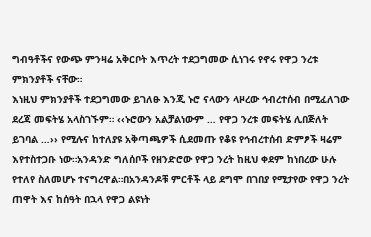ግብዓቶችና የውጭ ምንዛሬ አቅርቦት እጥረት ተደጋግመው ሲነገሩ የኖሩ የዋጋ ንረቱ ምክንያቶች ናቸው።
እነዚህ ምክንያቶች ተደጋግመው ይገለፁ እንጂ ኑሮ ናላውን ላዞረው ኅብረተሰብ በሚፈለገው ደረጃ መፍትሄ አላስገኙም። ‹‹ኑሮውን አልቻልነውም … የዋጋ ንረቱ መፍትሄ ሊበጅለት ይገባል …›› የሚሉና ከተለያዩ አቅጣጫዎች ሲደመጡ የቆዩ የኅብረተሰብ ድምፆች ዛሬም እየተስተጋቡ ነው።አንዳንድ ግለሰቦች የዘንድሮው የዋጋ ንረት ከዚህ ቀደም ከነበረው ሁሉ የተለየ ስለመሆኑ ተናግረዋል።በአንዳንዶቹ ምርቶች ላይ ደግሞ በገበያ የሚታየው የዋጋ ንረት ጠዋት እና ከሰዓት በኋላ የዋጋ ልዩነት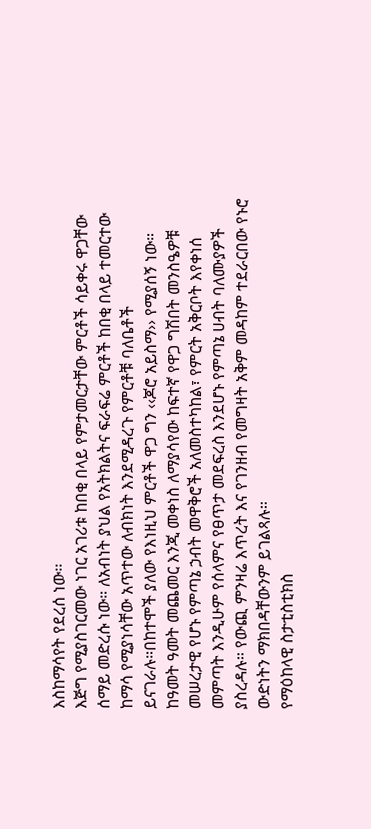እስከማሳየት የደረሰ ነው፡፡
እጅግ የሚያስገርመው ነገር አገሪቱ ከበቂ በላይ የምታመርታቸው ምርቶች ሳይቀሩ ዋጋቸው ሰማይ መድረሱ ነው። ለአብነት ያህል የአትክልትና ፍራፍሬ ምርቶች ከበቂ በላይ ተመርተው ከማሳ የሚያነሳቸው አጥተው ለብክነት እንደሚዳረጉ የምርቶቹ ባለቤቶች ይናገራሉ።በከተሞች ያለው የእነዚህ ምርቶች ዋጋ ግን ‹‹ጆሮ አይስማ›› የሚያሰኝ ነው።
ከዓመት ዓመት መጨመር እንጂ መቀነስ ለማያሳየው ከፍተኛ የዋጋ ግሽበት መንስዔዎቹ መሠረታዊ የሆኑ የምጣኔ ኃብት መዋቅሮች አለመስተካከል፣ የምርት አቅርቦት እየቀነሰ መምጣት እንዲሁም የሰላምና የፀጥታ መደፍረስ እንደሆኑ የምጣኔ ሀብት ባለሙያዎች ያስረዳሉ። የውጪ ምንዛሬ እጥረት እና የገንዘብ የመግዛት አቅም መዳከም ተደራርበው የኑሮ ውድነትን ማክበዳቸውንም ይገልጻሉ።
የማዕከላዊ ስታቲስቲክስ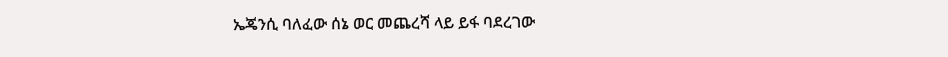ኤጄንሲ ባለፈው ሰኔ ወር መጨረሻ ላይ ይፋ ባደረገው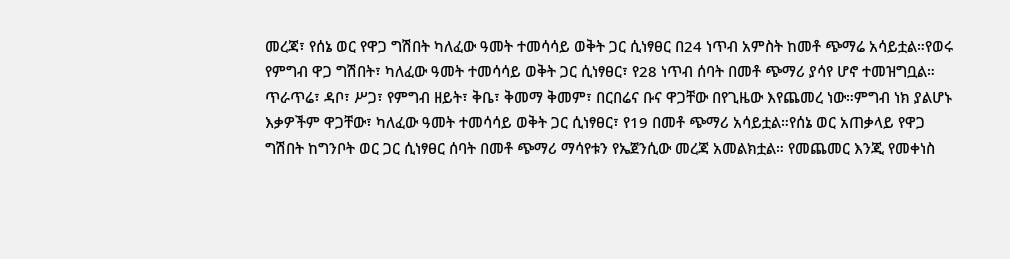መረጃ፣ የሰኔ ወር የዋጋ ግሽበት ካለፈው ዓመት ተመሳሳይ ወቅት ጋር ሲነፃፀር በ24 ነጥብ አምስት ከመቶ ጭማሬ አሳይቷል።የወሩ የምግብ ዋጋ ግሽበት፣ ካለፈው ዓመት ተመሳሳይ ወቅት ጋር ሲነፃፀር፣ የ28 ነጥብ ሰባት በመቶ ጭማሪ ያሳየ ሆኖ ተመዝግቧል። ጥራጥሬ፣ ዳቦ፣ ሥጋ፣ የምግብ ዘይት፣ ቅቤ፣ ቅመማ ቅመም፣ በርበሬና ቡና ዋጋቸው በየጊዜው እየጨመረ ነው።ምግብ ነክ ያልሆኑ እቃዎችም ዋጋቸው፣ ካለፈው ዓመት ተመሳሳይ ወቅት ጋር ሲነፃፀር፣ የ19 በመቶ ጭማሪ አሳይቷል።የሰኔ ወር አጠቃላይ የዋጋ ግሽበት ከግንቦት ወር ጋር ሲነፃፀር ሰባት በመቶ ጭማሪ ማሳየቱን የኤጀንሲው መረጃ አመልክቷል። የመጨመር እንጂ የመቀነስ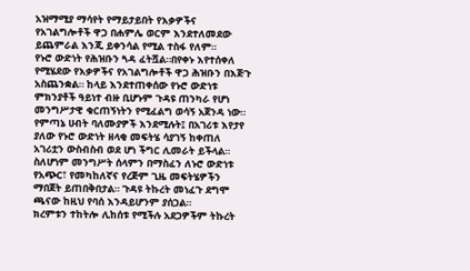አዝማሚያ ማሳየት የማይታይበት የእቃዎችና የአገልግሎቶች ዋጋ በሐምሌ ወርም እንደተለመደው ይጨምራል እንጂ ይቀንሳል የሚል ተስፋ የለም።
የኑሮ ውድነት የሕዝቡን ጓዳ ፈትሿል።በየቀኑ እየተሰቀለ የሚሄደው የእቃዎችና የአገልግሎቶች ዋጋ ሕዝቡን በእጅጉ አስጨንቋል። ከላይ እንደተጠቀሰው የኑሮ ውድነቱ ምክንያቶች ዓይነተ ብዙ ቢሆኑም ጉዳዩ ጠንካራ የሆነ መንግሥታዊ ቁርጠኝነትን የሚፈልግ ወሳኝ አጀንዳ ነው። የምጣኔ ሀብት ባለሙያዎች እንደሚሉት፤ በአገሪቱ እየታየ ያለው የኑሮ ውድነት ዘላቂ መፍትሄ ሳያገኝ ከቀጠለ አገሪቷን ውስብስብ ወደ ሆነ ችግር ሊመራት ይችላል። ስለሆነም መንግሥት ሰላምን በማስፈን ለኑሮ ውድነቱ የአጭር፣ የመካከለኛና የረጅም ጊዜ መፍትሄዎችን ማበጀት ይጠበቅበታል። ጉዳዩ ትኩረት መነፈጉ ደግሞ ጫናው ከዚህ የባሰ እንዳይሆንም ያሰጋል።
ክረምቱን ተከትሎ ሊከሰቱ የሚችሉ አደጋዎችም ትኩረት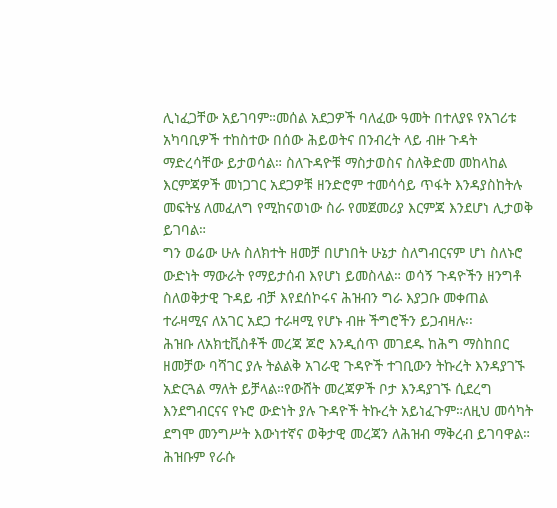ሊነፈጋቸው አይገባም።መሰል አደጋዎች ባለፈው ዓመት በተለያዩ የአገሪቱ አካባቢዎች ተከስተው በሰው ሕይወትና በንብረት ላይ ብዙ ጉዳት ማድረሳቸው ይታወሳል። ስለጉዳዮቹ ማስታወስና ስለቅድመ መከላከል እርምጃዎች መነጋገር አደጋዎቹ ዘንድሮም ተመሳሳይ ጥፋት እንዳያስከትሉ መፍትሄ ለመፈለግ የሚከናወነው ስራ የመጀመሪያ እርምጃ እንደሆነ ሊታወቅ ይገባል።
ግን ወሬው ሁሉ ስለክተት ዘመቻ በሆነበት ሁኔታ ስለግብርናም ሆነ ስለኑሮ ውድነት ማውራት የማይታሰብ እየሆነ ይመስላል። ወሳኝ ጉዳዮችን ዘንግቶ ስለወቅታዊ ጉዳይ ብቻ እየደሰኮሩና ሕዝብን ግራ እያጋቡ መቀጠል ተራዛሚና ለአገር አደጋ ተራዛሚ የሆኑ ብዙ ችግሮችን ይጋብዛሉ፡፡
ሕዝቡ ለአክቲቪስቶች መረጃ ጆሮ እንዲሰጥ መገደዱ ከሕግ ማስከበር ዘመቻው ባሻገር ያሉ ትልልቅ አገራዊ ጉዳዮች ተገቢውን ትኩረት እንዳያገኙ አድርጓል ማለት ይቻላል።የውሸት መረጃዎች ቦታ እንዳያገኙ ሲደረግ እንደግብርናና የኑሮ ውድነት ያሉ ጉዳዮች ትኩረት አይነፈጉም።ለዚህ መሳካት ደግሞ መንግሥት እውነተኛና ወቅታዊ መረጃን ለሕዝብ ማቅረብ ይገባዋል። ሕዝቡም የራሱ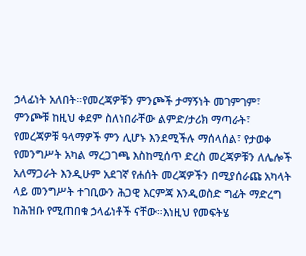ኃላፊነት አለበት።የመረጃዎቹን ምንጮች ታማኝነት መገምገም፣ ምንጮቹ ከዚህ ቀደም ስለነበራቸው ልምድ/ታሪክ ማጣራት፣ የመረጃዎቹ ዓላማዎች ምን ሊሆኑ እንደሚችሉ ማሰላሰል፣ የታወቀ የመንግሥት አካል ማረጋገጫ እስከሚሰጥ ድረስ መረጃዎቹን ለሌሎች አለማጋራት እንዲሁም አደገኛ የሐሰት መረጃዎችን በሚያሰራጩ አካላት ላይ መንግሥት ተገቢውን ሕጋዊ እርምጃ እንዲወስድ ግፊት ማድረግ ከሕዝቡ የሚጠበቁ ኃላፊነቶች ናቸው።እነዚህ የመፍትሄ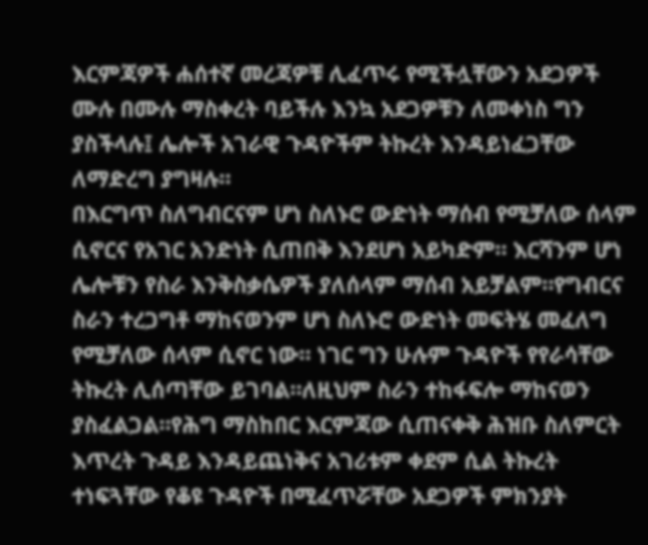እርምጃዎች ሐሰተኛ መረጃዎቹ ሊፈጥሩ የሚችሏቸውን አደጋዎች ሙሉ በሙሉ ማስቀረት ባይችሉ እንኳ አደጋዎቹን ለመቀነስ ግን ያስችላሉ፤ ሌሎች አገራዊ ጉዳዮችም ትኩረት እንዳይነፈጋቸው ለማድረግ ያግዛሉ።
በእርግጥ ስለግብርናም ሆነ ስለኑሮ ውድነት ማሰብ የሚቻለው ሰላም ሲኖርና የአገር አንድነት ሲጠበቅ እንደሆነ አይካድም። እርሻንም ሆነ ሌሎቹን የስራ እንቅስቃሴዎች ያለሰላም ማሰብ አይቻልም።የግብርና ስራን ተረጋግቶ ማከናወንም ሆነ ስለኑሮ ውድነት መፍትሄ መፈለግ የሚቻለው ሰላም ሲኖር ነው። ነገር ግን ሁሉም ጉዳዮች የየራሳቸው ትኩረት ሊሰጣቸው ይገባል።ለዚህም ስራን ተከፋፍሎ ማከናወን ያስፈልጋል።የሕግ ማስከበር እርምጃው ሲጠናቀቅ ሕዝቡ ስለምርት እጥረት ጉዳይ እንዳይጨነቅና አገሪቱም ቀደም ሲል ትኩረት ተነፍጓቸው የቆዩ ጉዳዮች በሚፈጥሯቸው አደጋዎች ምክንያት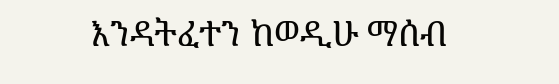እንዳትፈተን ከወዲሁ ማሰብ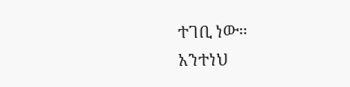ተገቢ ነው።
አንተነህ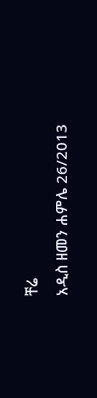ቸሬ
አዲስ ዘመን ሐምሌ 26/2013